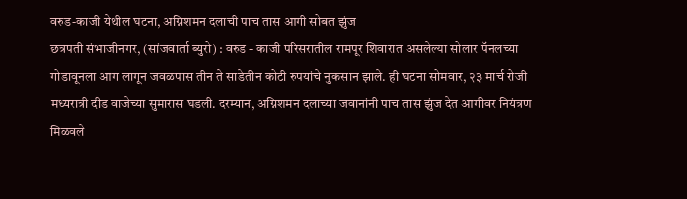वरुड-काजी येथील घटना, अग्निशमन दलाची पाच तास आगी सोबत झुंज
छत्रपती संभाजीनगर, (सांजवार्ता ब्युरो) : वरुड - काजी परिसरातील रामपूर शिवारात असलेल्या सोलार पॅनलच्या गोडावूनला आग लागून जवळपास तीन ते साडेतीन कोटी रुपयांचे नुकसान झाले. ही घटना सोमवार, २३ मार्च रोजी मध्यरात्री दीड वाजेच्या सुमारास घडली. दरम्यान, अग्निशमन दलाच्या जवानांनी पाच तास झुंज देत आगीवर नियंत्रण मिळवले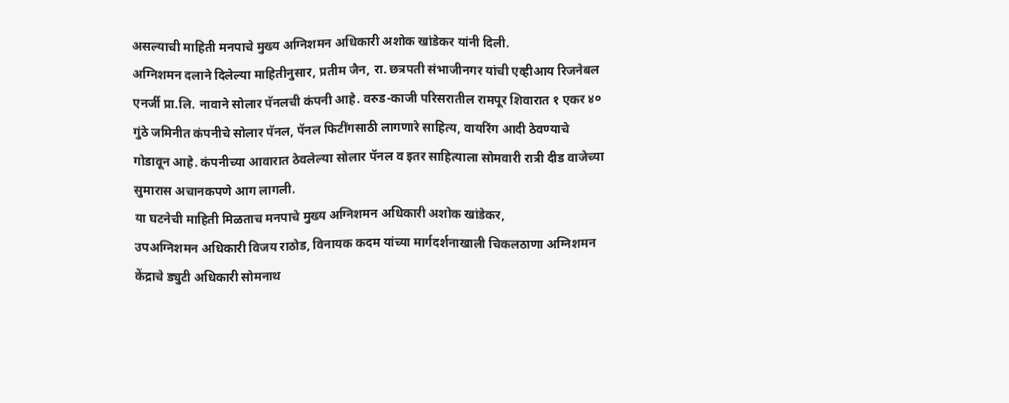असल्याची माहिती मनपाचे मुख्य अग्निशमन अधिकारी अशोक खांडेकर यांनी दिली.
अग्निशमन दलाने दिलेल्या माहितीनुसार, प्रतीम जैन, रा. छत्रपती संभाजीनगर यांची एव्हीआय रिजनेबल एनर्जी प्रा.लि. नावाने सोलार पॅनलची कंपनी आहे. वरुड-काजी परिसरातील रामपूर शिवारात १ एकर ४० गुंठे जमिनीत कंपनीचे सोलार पॅनल, पॅनल फिटींगसाठी लागणारे साहित्य, वायरिंग आदी ठेवण्याचे गोडावून आहे. कंपनीच्या आवारात ठेवलेल्या सोलार पॅनल व इतर साहित्याला सोमवारी रात्री दीड वाजेच्या सुमारास अचानकपणे आग लागली.
या घटनेची माहिती मिळताच मनपाचे मुख्य अग्निशमन अधिकारी अशोक खांडेकर,
उपअग्निशमन अधिकारी विजय राठोड, विनायक कदम यांच्या मार्गदर्शनाखाली चिकलठाणा अग्निशमन केंद्राचे ड्युटी अधिकारी सोमनाथ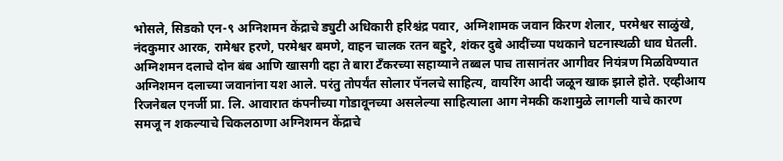भोसले, सिडको एन-९ अग्निशमन केंद्राचे ड्युटी अधिकारी हरिश्चंद्र पवार, अग्निशामक जवान किरण शेलार, परमेश्वर साळुंखे, नंदकुमार आरक, रामेश्वर हरणे, परमेश्वर बमणे, वाहन चालक रतन बहुरे, शंकर दुबे आदींच्या पथकाने घटनास्थळी धाव घेतली.
अग्निशमन दलाचे दोन बंब आणि खासगी दहा ते बारा टँकरच्या सहाय्याने तब्बल पाच तासानंतर आगीवर नियंत्रण मिळविण्यात अग्निशमन दलाच्या जवानांना यश आले. परंतु तोपर्यंत सोलार पॅनलचे साहित्य, वायरिंग आदी जळून खाक झाले होते. एव्हीआय रिजनेबल एनर्जी प्रा. लि. आवारात कंपनीच्या गोडावूनच्या असलेल्या साहित्याला आग नेमकी कशामुळे लागली याचे कारण समजू न शकल्याचे चिकलठाणा अग्निशमन केंद्राचे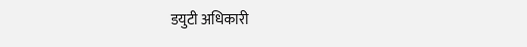डयुटी अधिकारी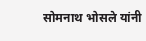सोमनाथ भोसले यांनी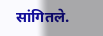सांगितले.